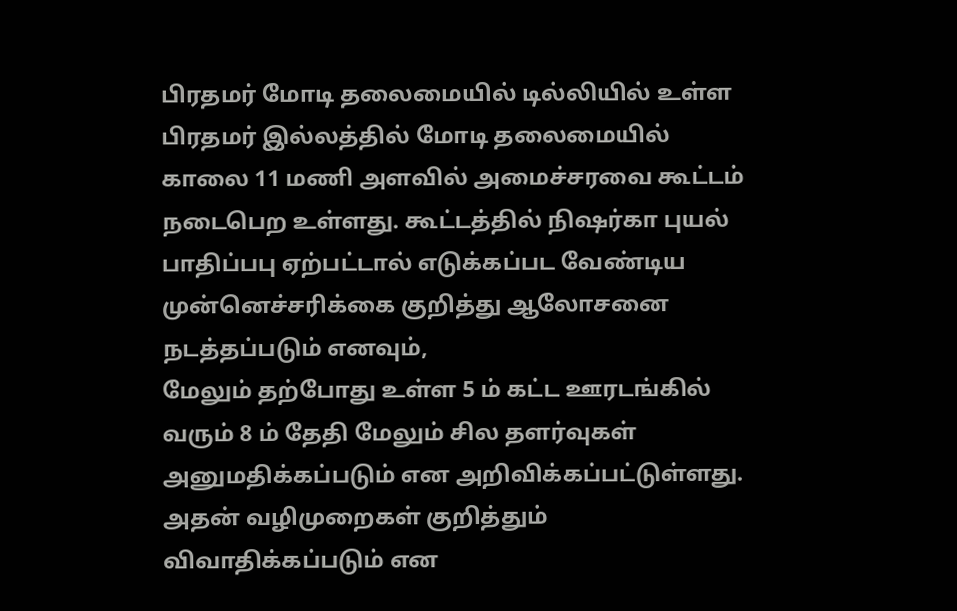பிரதமர் மோடி தலைமையில் டில்லியில் உள்ள பிரதமர் இல்லத்தில் மோடி தலைமையில் காலை 11 மணி அளவில் அமைச்சரவை கூட்டம் நடைபெற உள்ளது. கூட்டத்தில் நிஷர்கா புயல் பாதிப்பபு ஏற்பட்டால் எடுக்கப்பட வேண்டிய முன்னெச்சரிக்கை குறித்து ஆலோசனை நடத்தப்படும் எனவும்,
மேலும் தற்போது உள்ள 5 ம் கட்ட ஊரடங்கில் வரும் 8 ம் தேதி மேலும் சில தளர்வுகள் அனுமதிக்கப்படும் என அறிவிக்கப்பட்டுள்ளது. அதன் வழிமுறைகள் குறித்தும் விவாதிக்கப்படும் என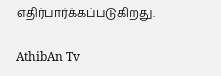எதிர்பார்க்கப்படுகிறது.

AthibAn Tv